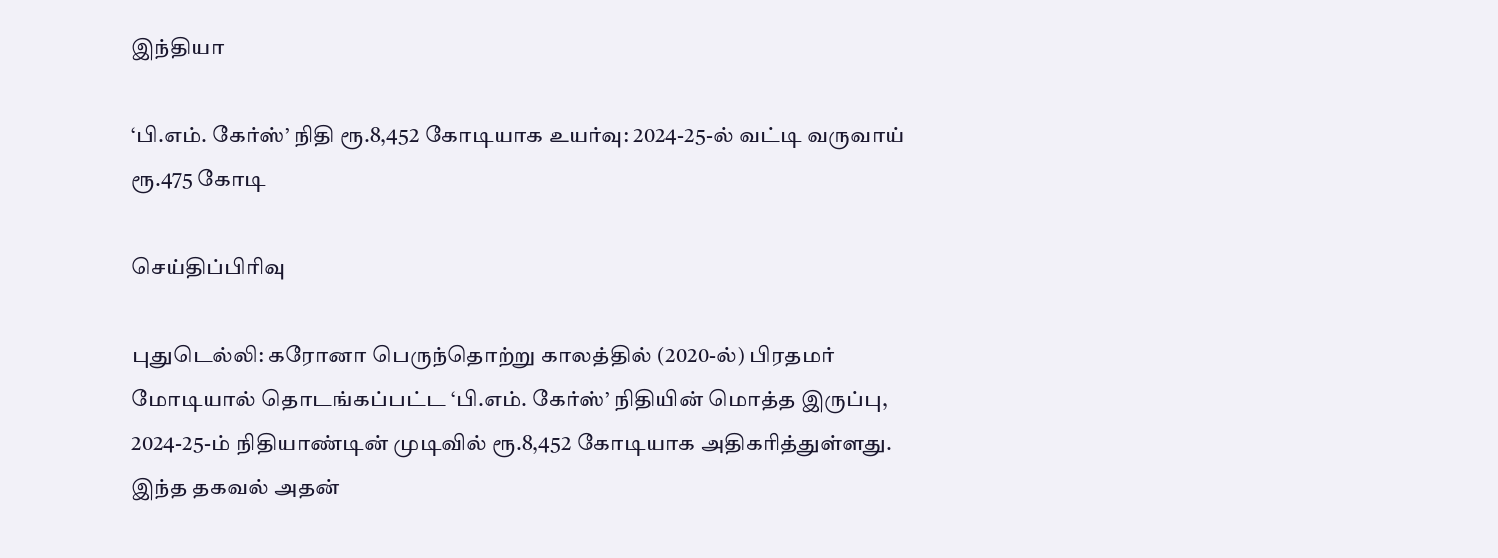இந்தியா

‘பி.எம். கேர்ஸ்’ நிதி ரூ.8,452 கோடியாக உயர்வு: 2024-25-ல் வட்டி வருவாய் ரூ.475 கோடி

செய்திப்பிரிவு

புதுடெல்லி: கரோனா பெருந்தொற்று காலத்தில் (2020-ல்) பிரதமர் மோடியால் தொடங்கப்பட்ட ‘பி.எம். கேர்ஸ்’ நிதியின் மொத்த இருப்பு, 2024-25-ம் நிதியாண்டின் முடிவில் ரூ.8,452 கோடியாக அதிகரித்துள்ளது. இந்த தகவல் அதன்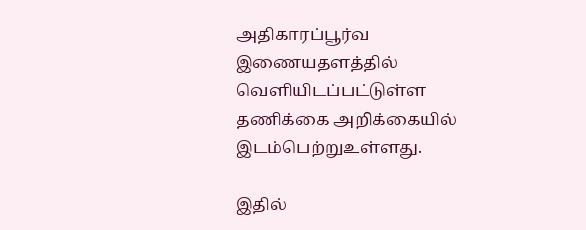அதிகாரப்பூர்வ இணையதளத்தில் வெளியிடப்பட்டுள்ள தணிக்கை அறிக்கையில் இடம்பெற்றுஉள்ளது.

இதில்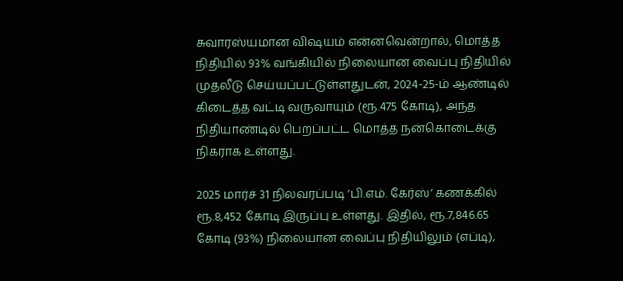சுவாரஸ்யமான விஷயம் என்னவென்றால், மொத்த நிதியில் 93% வங்கியில் நிலையான வைப்பு நிதியில் முதலீடு செய்யப்பட்டுள்ளதுடன், 2024-25-ம் ஆண்டில் கிடைத்த வட்டி வருவாயும் (ரூ.475 கோடி), அந்த நிதியாண்டில் பெறப்பட்ட மொத்த நன்கொடைக்கு நிகராக உள்ளது.

2025 மார்ச் 31 நிலவரப்படி ‘பி.எம். கேர்ஸ்’ கணக்கில் ரூ.8,452 கோடி இருப்பு உள்ளது. இதில், ரூ.7,846.65 கோடி (93%) நிலையான வைப்பு நிதியிலும் (எப்டி),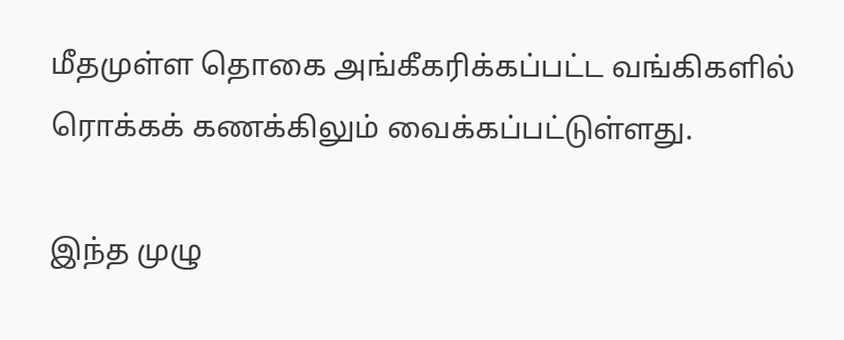மீதமுள்ள தொகை அங்கீகரிக்கப்பட்ட வங்கிகளில் ரொக்கக் கணக்கிலும் வைக்கப்பட்டுள்ளது.

இந்த முழு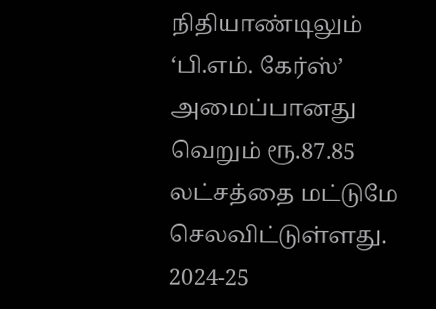நிதியாண்டிலும் ‘பி.எம். கேர்ஸ்’ அமைப்பானது வெறும் ரூ.87.85 லட்சத்தை மட்டுமே செலவிட்டுள்ளது. 2024-25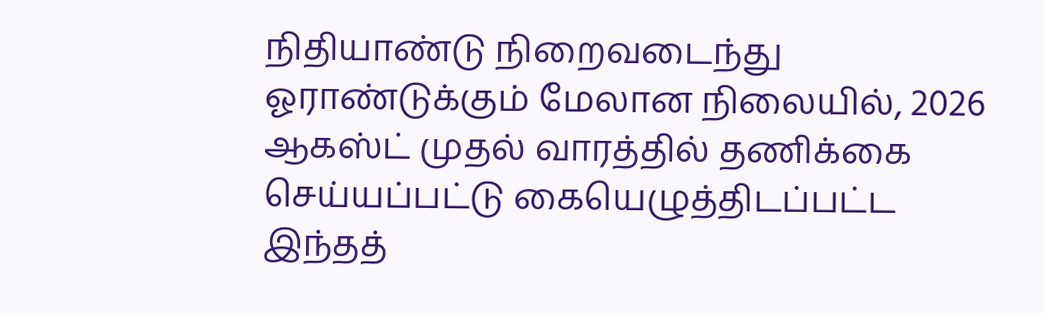நிதியாண்டு நிறைவடைந்து ஓராண்டுக்கும் மேலான நிலையில், 2026 ஆகஸ்ட் முதல் வாரத்தில் தணிக்கை செய்யப்பட்டு கையெழுத்திடப்பட்ட இந்தத்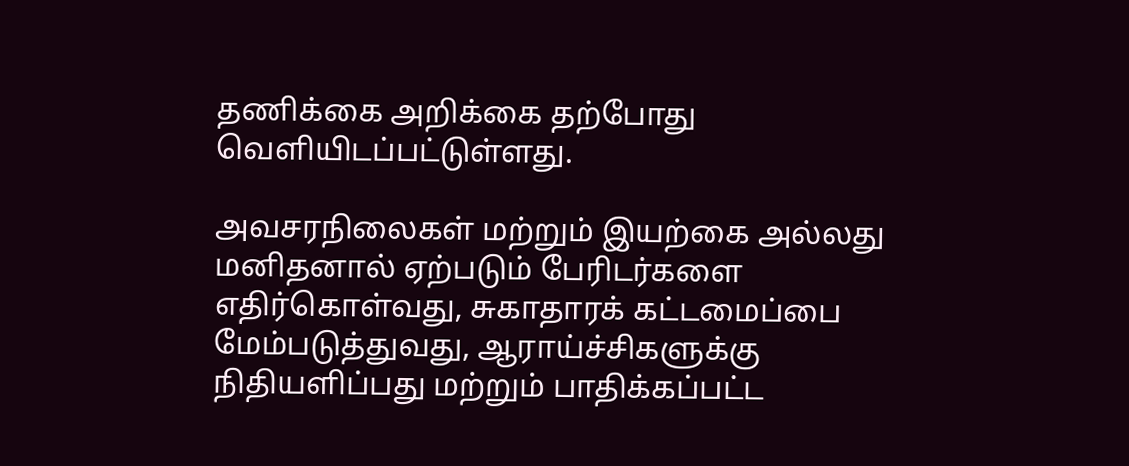தணிக்கை அறிக்கை தற்போது வெளியிடப்பட்டுள்ளது.

அவசரநிலைகள் மற்றும் இயற்கை அல்லது மனிதனால் ஏற்படும் பேரிடர்களை எதிர்கொள்வது, சுகாதாரக் கட்டமைப்பை மேம்படுத்துவது, ஆராய்ச்சிகளுக்கு நிதியளிப்பது மற்றும் பாதிக்கப்பட்ட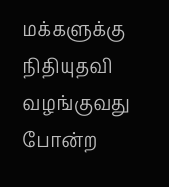மக்களுக்கு நிதியுதவி வழங்குவது போன்ற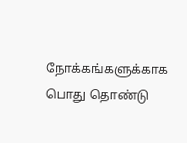நோக்கங்களுக்காக பொது தொண்டு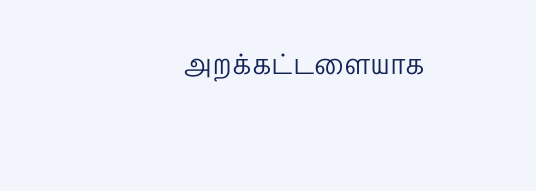அறக்கட்டளையாக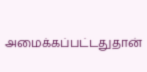அமைக்கப்பட்டதுதான்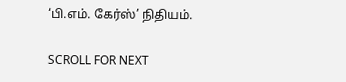‘பி.எம். கேர்ஸ்’ நிதியம்.

SCROLL FOR NEXT